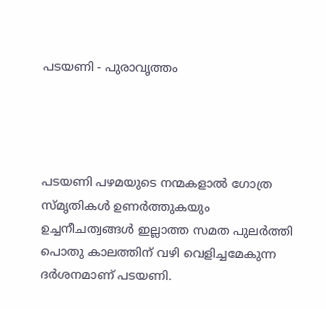പടയണി - പുരാവൃത്തം




പടയണി പഴമയുടെ നന്മകളാൽ ഗോത്ര സ്മൃതികൾ ഉണർത്തുകയും ഉച്ചനീചത്വങ്ങൾ ഇല്ലാത്ത സമത പുലർത്തി പൊതു കാലത്തിന് വഴി വെളിച്ചമേകുന്ന ദർശനമാണ് പടയണി.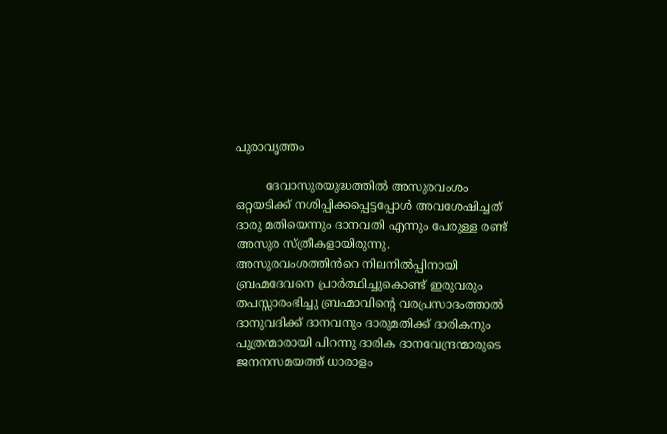പുരാവൃത്തം

        ദേവാസുരയുദ്ധത്തിൽ അസുരവംശം ഒറ്റയടിക്ക് നശിപ്പിക്കപ്പെട്ടപ്പോൾ അവശേഷിച്ചത് ദാരു മതിയെന്നും ദാനവതി എന്നും പേരുള്ള രണ്ട് അസുര സ്ത്രീകളായിരുന്നു. അസുരവംശത്തിൻറെ നിലനിൽപ്പിനായി ബ്രഹ്മദേവനെ പ്രാർത്ഥിച്ചുകൊണ്ട് ഇരുവരും തപസ്സാരംഭിച്ചു ബ്രഹ്മാവിന്റെ വരപ്രസാദംത്താൽ ദാനുവദിക്ക് ദാനവനും ദാരുമതിക്ക് ദാരികനും പുത്രന്മാരായി പിറന്നു ദാരിക ദാനവേന്ദ്രന്മാരുടെ ജനനസമയത്ത് ധാരാളം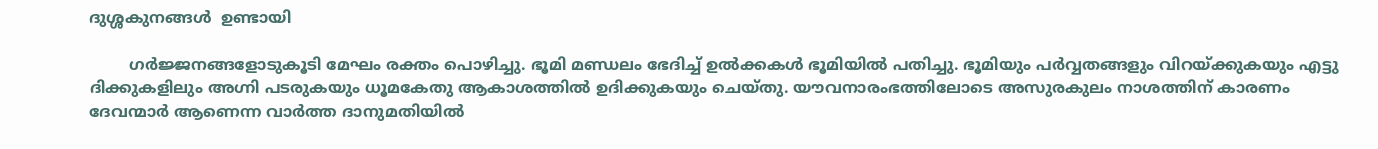ദുശ്ശകുനങ്ങൾ  ഉണ്ടായി

        ഗർജ്ജനങ്ങളോടുകൂടി മേഘം രക്തം പൊഴിച്ചു. ഭൂമി മണ്ഡലം ഭേദിച്ച് ഉൽക്കകൾ ഭൂമിയിൽ പതിച്ചു. ഭൂമിയും പർവ്വതങ്ങളും വിറയ്ക്കുകയും എട്ടു ദിക്കുകളിലും അഗ്നി പടരുകയും ധൂമകേതു ആകാശത്തിൽ ഉദിക്കുകയും ചെയ്തു. യൗവനാരംഭത്തിലോടെ അസുരകുലം നാശത്തിന് കാരണം ദേവന്മാർ ആണെന്ന വാർത്ത ദാനുമതിയിൽ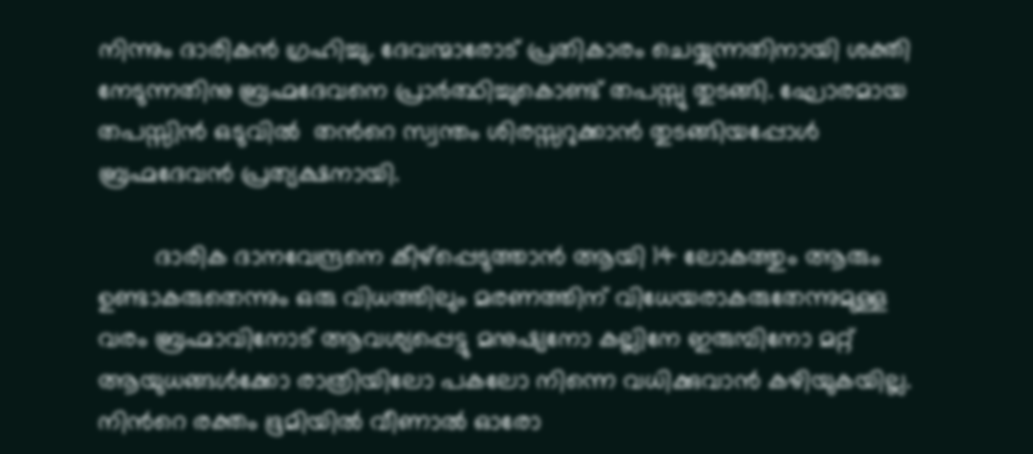നിന്നും ദാരികൻ ഗ്രഹിച്ചു. ദേവന്മാരോട് പ്രതികാരം ചെയ്യുന്നതിനായി ശക്തി നേടുന്നതിനു ബ്രഹ്മദേവനെ പ്രാർത്ഥിച്ചുകൊണ്ട് തപസ്സു തുടങ്ങി. ഘോരമായ തപസ്സിൻ ഒടുവിൽ  തൻറെ സ്വന്തം ശിരസ്സറുക്കാൻ തുടങ്ങിയപ്പോൾ ബ്രഹ്മദേവൻ പ്രത്യക്ഷനായി.

        ദാരിക ദാനവേന്ദ്രനെ കീഴ്പ്പെടുത്താൻ ആയി 14 ലോകത്തും ആരും ഉണ്ടാകരുതെന്നും ഒരു വിധത്തിലും മരണത്തിന് വിധേയരാകരുതേന്നുമുള്ള വരം ബ്രഹ്മാവിനോട് ആവശ്യപ്പെട്ടു മനുഷ്യനോ കല്ലിനേ ഇരുമ്പിനോ മറ്റ് ആയുധങ്ങൾക്കോ രാത്രിയിലോ പകലോ നിന്നെ വധിക്കുവാൻ കഴിയുകയില്ല. നിൻറെ രക്തം ഭൂമിയിൽ വീണാൽ ഓരോ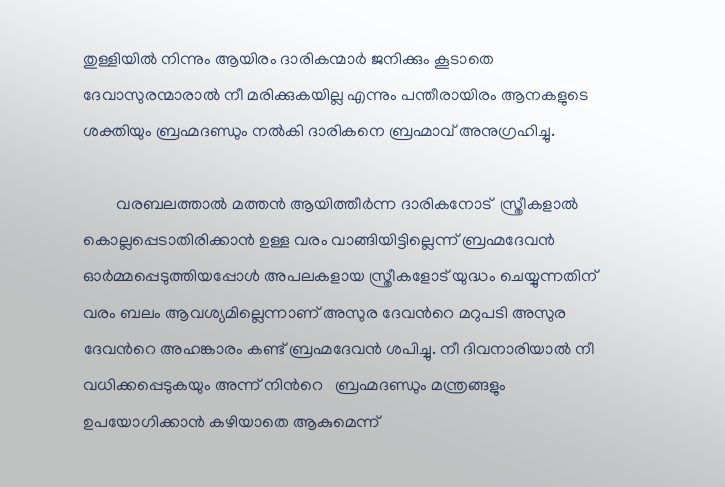തുള്ളിയിൽ നിന്നും ആയിരം ദാരികന്മാർ ജനിക്കും കൂടാതെ ദേവാസുരന്മാരാൽ നീ മരിക്കുകയില്ല എന്നും പന്തീരായിരം ആനകളുടെ ശക്തിയും ബ്രഹ്മദണ്ഡും നൽകി ദാരികനെ ബ്രഹ്മാവ് അനുഗ്രഹിച്ചു.

        വരബലത്താൽ മത്തൻ ആയിത്തീർന്ന ദാരികനോട്  സ്ത്രീകളാൽ കൊല്ലപ്പെടാതിരിക്കാൻ ഉള്ള വരം വാങ്ങിയിട്ടില്ലെന്ന് ബ്രഹ്മദേവൻ ഓർമ്മപ്പെടുത്തിയപ്പോൾ അപലകളായ സ്ത്രീകളോട് യുദ്ധം ചെയ്യുന്നതിന് വരം ബലം ആവശ്യമില്ലെന്നാണ് അസുര ദേവൻറെ മറുപടി അസുര ദേവൻറെ അഹങ്കാരം കണ്ട് ബ്രഹ്മദേവൻ ശപിച്ചു. നീ ദിവനാരിയാൽ നീ വധിക്കപ്പെടുകയും അന്ന് നിൻറെ   ബ്രഹ്മദണ്ഡും മന്ത്രങ്ങളും ഉപയോഗിക്കാൻ കഴിയാതെ ആകുമെന്ന്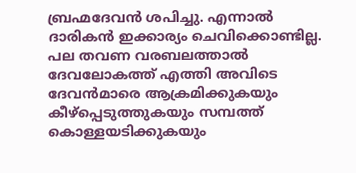ബ്രഹ്മദേവൻ ശപിച്ചു. എന്നാൽ ദാരികൻ ഇക്കാര്യം ചെവിക്കൊണ്ടില്ല. പല തവണ വരബലത്താൽ ദേവലോകത്ത് എത്തി അവിടെ ദേവൻമാരെ ആക്രമിക്കുകയും കീഴ്പ്പെടുത്തുകയും സമ്പത്ത് കൊള്ളയടിക്കുകയും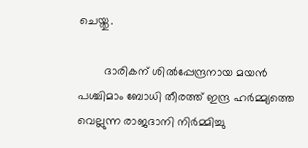ചെയ്തു.

        ദാരികന് ശിൽപ്പേന്ദ്രനായ മയൻ പശ്ചിമാം ബോധി തീരത്ത് ഇന്ദ്ര ഹർമ്മ്യത്തെ വെല്ലുന്ന രാജദാനി നിർമ്മിച്ചു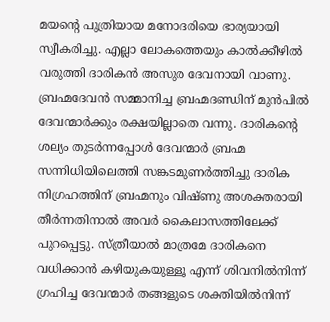മയന്റെ പുത്രിയായ മനോദരിയെ ഭാര്യയായി സ്വീകരിച്ചു. എല്ലാ ലോകത്തെയും കാൽക്കീഴിൽ വരുത്തി ദാരികൻ അസുര ദേവനായി വാണു. ബ്രഹ്മദേവൻ സമ്മാനിച്ച ബ്രഹ്മദണ്ഡിന് മുൻപിൽ ദേവന്മാർക്കും രക്ഷയില്ലാതെ വന്നു. ദാരികന്റെ ശല്യം തുടർന്നപ്പോൾ ദേവന്മാർ ബ്രഹ്മ സന്നിധിയിലെത്തി സങ്കടമുണർത്തിച്ചു ദാരിക നിഗ്രഹത്തിന് ബ്രഹ്മനും വിഷ്ണു അശക്തരായി തീർന്നതിനാൽ അവർ കൈലാസത്തിലേക്ക് പുറപ്പെട്ടു. സ്ത്രീയാൽ മാത്രമേ ദാരികനെ വധിക്കാൻ കഴിയുകയുള്ളൂ എന്ന് ശിവനിൽനിന്ന് ഗ്രഹിച്ച ദേവന്മാർ തങ്ങളുടെ ശക്തിയിൽനിന്ന്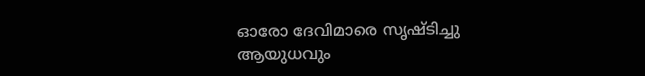ഓരോ ദേവിമാരെ സൃഷ്ടിച്ചു ആയുധവും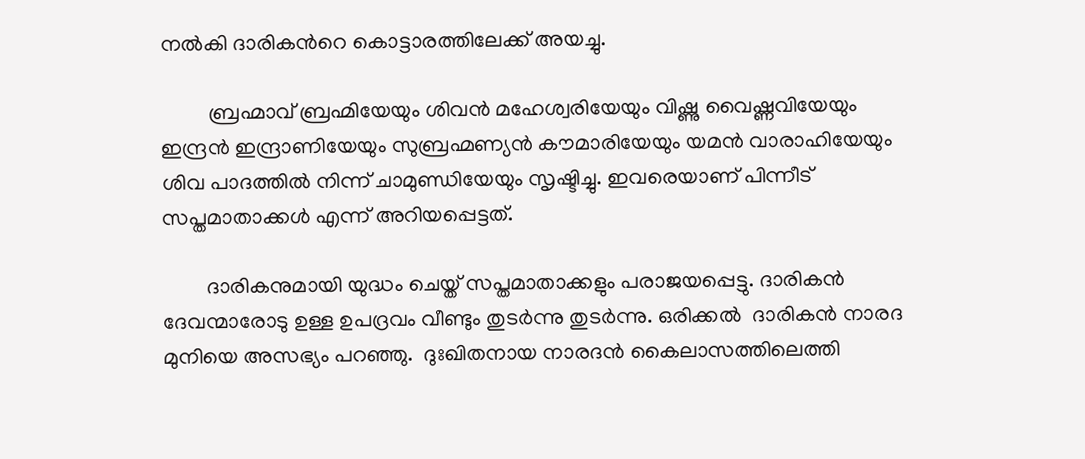നൽകി ദാരികൻറെ കൊട്ടാരത്തിലേക്ക് അയച്ചു.

         ബ്രഹ്മാവ് ബ്രഹ്മിയേയും ശിവൻ മഹേശ്വരിയേയും വിഷ്ണു വൈഷ്ണവിയേയും ഇന്ദ്രൻ ഇന്ദ്രാണിയേയും സുബ്രഹ്മണ്യൻ കൗമാരിയേയും യമൻ വാരാഹിയേയും ശിവ പാദത്തിൽ നിന്ന് ചാമുണ്ഡിയേയും സൃഷ്ടിച്ചു. ഇവരെയാണ് പിന്നീട് സപ്തമാതാക്കൾ എന്ന് അറിയപ്പെട്ടത്.

        ദാരികനുമായി യുദ്ധം ചെയ്ത് സപ്തമാതാക്കളും പരാജയപ്പെട്ടു. ദാരികൻ ദേവന്മാരോടു ഉള്ള ഉപദ്രവം വീണ്ടും തുടർന്നു തുടർന്നു. ഒരിക്കൽ  ദാരികൻ നാരദ മുനിയെ അസഭ്യം പറഞ്ഞു.  ദുഃഖിതനായ നാരദൻ കൈലാസത്തിലെത്തി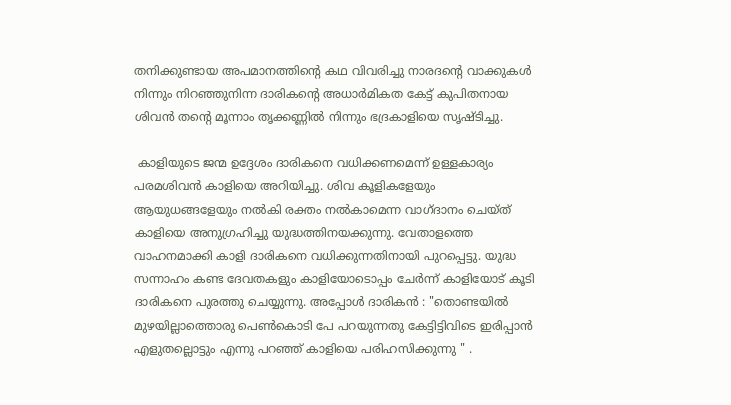തനിക്കുണ്ടായ അപമാനത്തിന്റെ കഥ വിവരിച്ചു നാരദന്റെ വാക്കുകൾ നിന്നും നിറഞ്ഞുനിന്ന ദാരികന്റെ അധാർമികത കേട്ട് കുപിതനായ ശിവൻ തന്റെ മൂന്നാം തൃക്കണ്ണിൽ നിന്നും ഭദ്രകാളിയെ സൃഷ്ടിച്ചു.

 കാളിയുടെ ജന്മ ഉദ്ദേശം ദാരികനെ വധിക്കണമെന്ന് ഉള്ളകാര്യം പരമശിവൻ കാളിയെ അറിയിച്ചു. ശിവ കൂളികളേയും ആയുധങ്ങളേയും നൽകി രക്തം നൽകാമെന്ന വാഗ്ദാനം ചെയ്ത് കാളിയെ അനുഗ്രഹിച്ചു യുദ്ധത്തിനയക്കുന്നു. വേതാളത്തെ വാഹനമാക്കി കാളി ദാരികനെ വധിക്കുന്നതിനായി പുറപ്പെട്ടു. യുദ്ധ സന്നാഹം കണ്ട ദേവതകളും കാളിയോടൊപ്പം ചേർന്ന് കാളിയോട് കൂടി ദാരികനെ പുരത്തു ചെയ്യുന്നു. അപ്പോൾ ദാരികൻ : "തൊണ്ടയിൽ മുഴയില്ലാത്തൊരു പെൺകൊടി പേ പറയുന്നതു കേട്ടിട്ടിവിടെ ഇരിപ്പാൻ എളുതല്ലൊട്ടും എന്നു പറഞ്ഞ് കാളിയെ പരിഹസിക്കുന്നു " .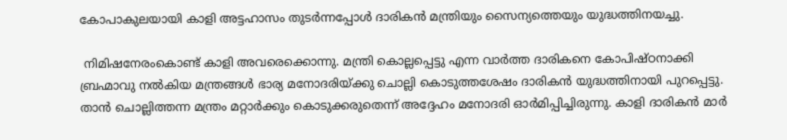കോപാകുലയായി കാളി അട്ടഹാസം തുടർന്നപ്പോൾ ദാരികൻ മന്ത്രിയും സൈന്യത്തെയും യുദ്ധത്തിനയച്ചു.

 നിമിഷനേരംകൊണ്ട് കാളി അവരെക്കൊന്നു. മന്ത്രി കൊല്ലപ്പെട്ടു എന്ന വാർത്ത ദാരികനെ കോപിഷ്ഠനാക്കി ബ്രഹ്മാവു നൽകിയ മന്ത്രങ്ങൾ ഭാര്യ മനോദരിയ്ക്കു ചൊല്ലി കൊടുത്തശേഷം ദാരികൻ യുദ്ധത്തിനായി പുറപ്പെട്ടു. താൻ ചൊല്ലിത്തന്ന മന്ത്രം മറ്റാർക്കും കൊടുക്കരുതെന്ന് അദ്ദേഹം മനോദരി ഓർമിപ്പിച്ചിരുന്നു. കാളി ദാരികൻ മാർ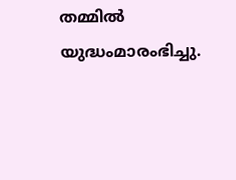തമ്മിൽ യുദ്ധംമാരംഭിച്ചു.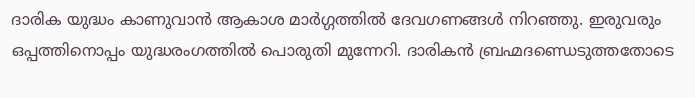ദാരിക യുദ്ധം കാണുവാൻ ആകാശ മാർഗ്ഗത്തിൽ ദേവഗണങ്ങൾ നിറഞ്ഞു. ഇരുവരും ഒപ്പത്തിനൊപ്പം യുദ്ധരംഗത്തിൽ പൊരുതി മുന്നേറി. ദാരികൻ ബ്രഹ്മദണ്ഡെടുത്തതോടെ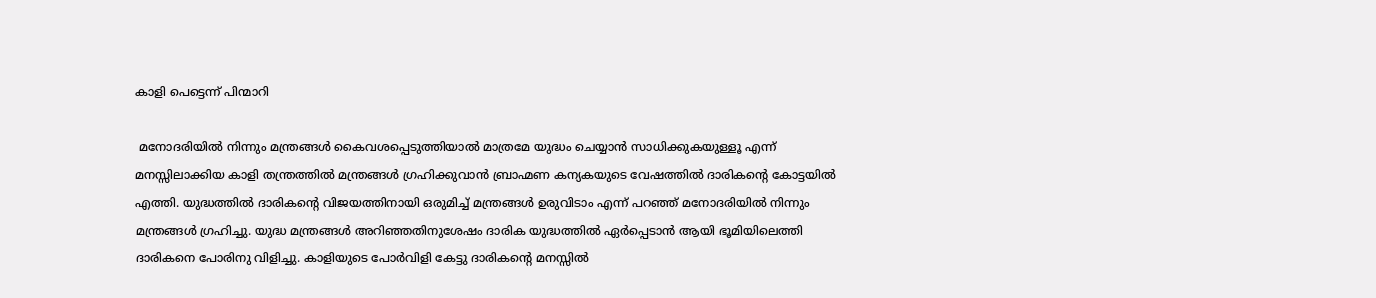കാളി പെട്ടെന്ന് പിന്മാറി

 മനോദരിയിൽ നിന്നും മന്ത്രങ്ങൾ കൈവശപ്പെടുത്തിയാൽ മാത്രമേ യുദ്ധം ചെയ്യാൻ സാധിക്കുകയുള്ളൂ എന്ന് മനസ്സിലാക്കിയ കാളി തന്ത്രത്തിൽ മന്ത്രങ്ങൾ ഗ്രഹിക്കുവാൻ ബ്രാഹ്മണ കന്യകയുടെ വേഷത്തിൽ ദാരികന്റെ കോട്ടയിൽ എത്തി. യുദ്ധത്തിൽ ദാരികന്റെ വിജയത്തിനായി ഒരുമിച്ച് മന്ത്രങ്ങൾ ഉരുവിടാം എന്ന് പറഞ്ഞ് മനോദരിയിൽ നിന്നും മന്ത്രങ്ങൾ ഗ്രഹിച്ചു. യുദ്ധ മന്ത്രങ്ങൾ അറിഞ്ഞതിനുശേഷം ദാരിക യുദ്ധത്തിൽ ഏർപ്പെടാൻ ആയി ഭൂമിയിലെത്തി ദാരികനെ പോരിനു വിളിച്ചു. കാളിയുടെ പോർവിളി കേട്ടു ദാരികന്റെ മനസ്സിൽ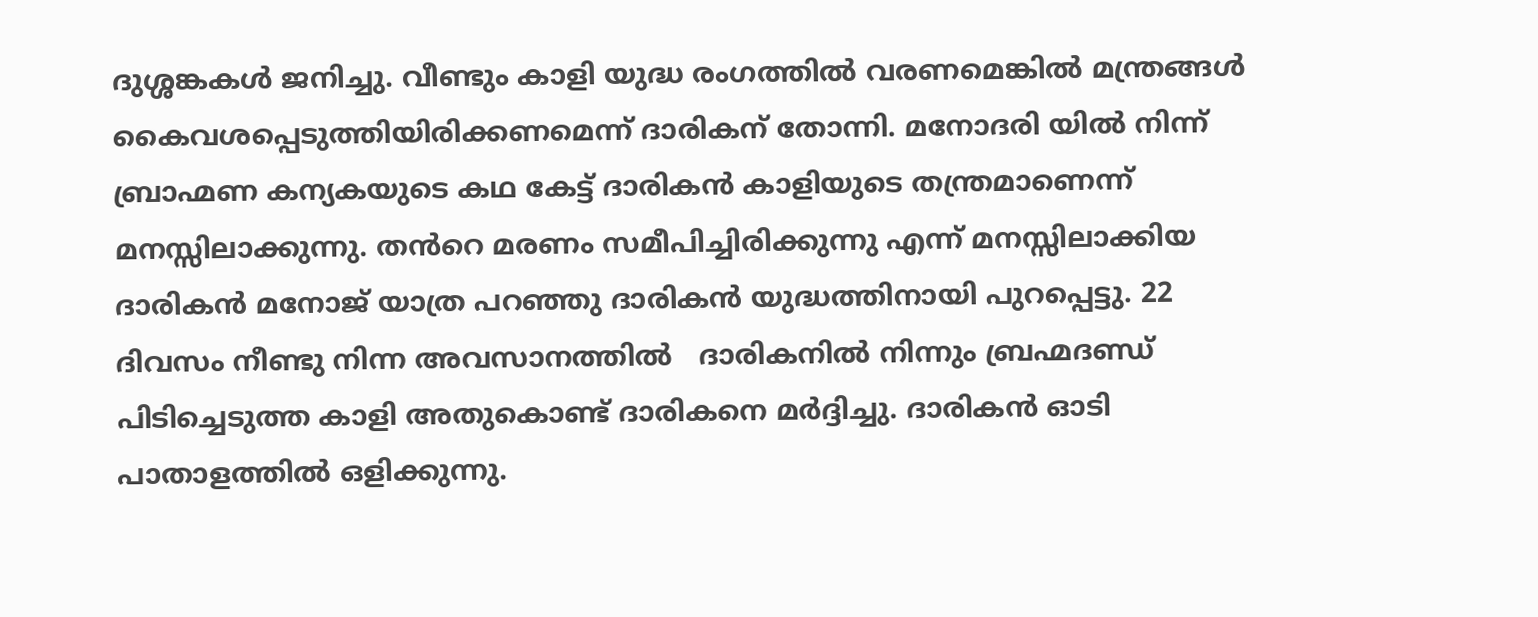ദുശ്ശങ്കകൾ ജനിച്ചു. വീണ്ടും കാളി യുദ്ധ രംഗത്തിൽ വരണമെങ്കിൽ മന്ത്രങ്ങൾ കൈവശപ്പെടുത്തിയിരിക്കണമെന്ന് ദാരികന് തോന്നി. മനോദരി യിൽ നിന്ന് ബ്രാഹ്മണ കന്യകയുടെ കഥ കേട്ട് ദാരികൻ കാളിയുടെ തന്ത്രമാണെന്ന് മനസ്സിലാക്കുന്നു. തൻറെ മരണം സമീപിച്ചിരിക്കുന്നു എന്ന് മനസ്സിലാക്കിയ ദാരികൻ മനോജ് യാത്ര പറഞ്ഞു ദാരികൻ യുദ്ധത്തിനായി പുറപ്പെട്ടു. 22 ദിവസം നീണ്ടു നിന്ന അവസാനത്തിൽ   ദാരികനിൽ നിന്നും ബ്രഹ്മദണ്ഡ് പിടിച്ചെടുത്ത കാളി അതുകൊണ്ട് ദാരികനെ മർദ്ദിച്ചു. ദാരികൻ ഓടി പാതാളത്തിൽ ഒളിക്കുന്നു.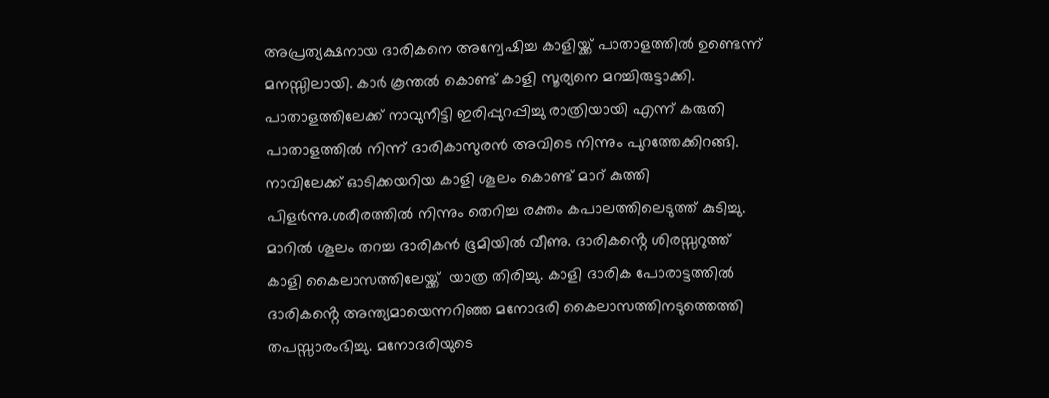അപ്രത്യക്ഷനായ ദാരികനെ അന്വേഷിച്ച കാളിയ്ക്ക് പാതാളത്തിൽ ഉണ്ടെന്ന് മനസ്സിലായി. കാർ കൂന്തൽ കൊണ്ട് കാളി സൂര്യനെ മറച്ചിരുട്ടാക്കി. പാതാളത്തിലേക്ക് നാവുനീട്ടി ഇരിപ്പുറപ്പിച്ചു രാത്രിയായി എന്ന് കരുതി പാതാളത്തിൽ നിന്ന് ദാരികാസുരൻ അവിടെ നിന്നും പുറത്തേക്കിറങ്ങി. നാവിലേക്ക് ഓടിക്കയറിയ കാളി ശൂലം കൊണ്ട് മാറ് കുത്തി പിളർന്നു.ശരീരത്തിൽ നിന്നും തെറിച്ച രക്തം കപാലത്തിലെടുത്ത് കുടിച്ചു. മാറിൽ ശൂലം തറച്ച ദാരികൻ ഭൂമിയിൽ വീണു. ദാരികൻ്റെ ശിരസ്സറുത്ത് കാളി കൈലാസത്തിലേയ്ക്ക്  യാത്ര തിരിച്ചു. കാളി ദാരിക പോരാട്ടത്തിൽ ദാരികൻ്റെ അന്ത്യമായെന്നറിഞ്ഞ മനോദരി കൈലാസത്തിനടുത്തെത്തി തപസ്സാരംഭിച്ചു. മനോദരിയുടെ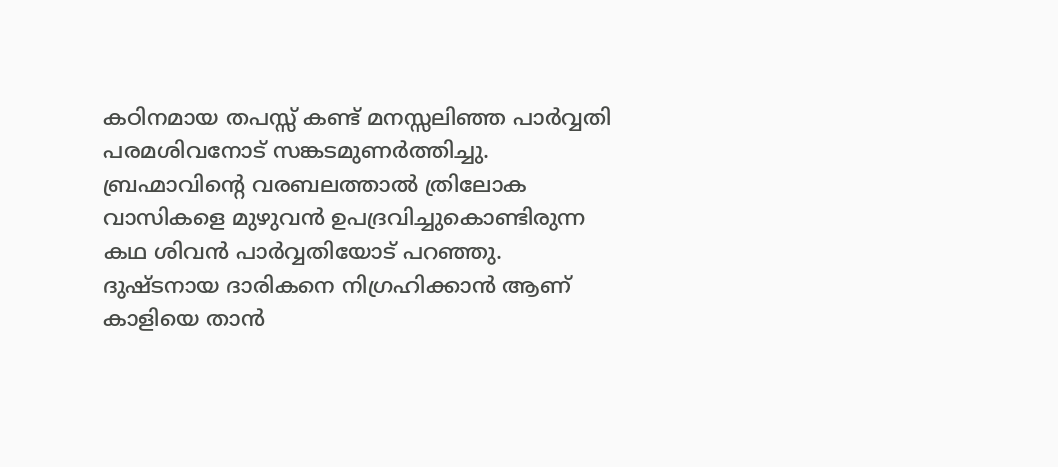കഠിനമായ തപസ്സ് കണ്ട് മനസ്സലിഞ്ഞ പാർവ്വതി പരമശിവനോട് സങ്കടമുണർത്തിച്ചു. ബ്രഹ്മാവിൻ്റെ വരബലത്താൽ ത്രിലോക വാസികളെ മുഴുവൻ ഉപദ്രവിച്ചുകൊണ്ടിരുന്ന കഥ ശിവൻ പാർവ്വതിയോട് പറഞ്ഞു.  ദുഷ്ടനായ ദാരികനെ നിഗ്രഹിക്കാൻ ആണ് കാളിയെ താൻ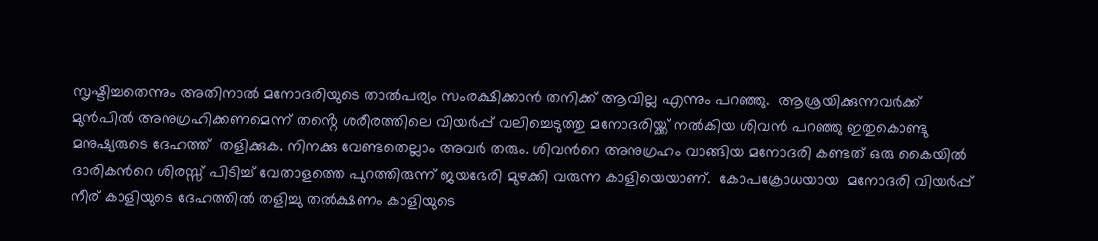സൃഷ്ടിച്ചതെന്നും അതിനാൽ മനോദരിയുടെ താൽപര്യം സംരക്ഷിക്കാൻ തനിക്ക് ആവില്ല എന്നും പറഞ്ഞു.  ആശ്രയിക്കുന്നവർക്ക് മുൻപിൽ അനുഗ്രഹിക്കണമെന്ന് തൻ്റെ ശരീരത്തിലെ വിയർപ്പ് വലിച്ചെടുത്തു മനോദരിയ്ക്ക് നൽകിയ ശിവൻ പറഞ്ഞു ഇതുകൊണ്ടു മനുഷ്യരുടെ ദേഹത്ത്  തളിക്കുക. നിനക്കു വേണ്ടതെല്ലാം അവർ തരും. ശിവൻറെ അനുഗ്രഹം വാങ്ങിയ മനോദരി കണ്ടത് ഒരു കൈയിൽ ദാരികൻറെ ശിരസ്സ് പിടിച്ച് വേതാളത്തെ പുറത്തിരുന്ന് ജയഭേരി മുഴക്കി വരുന്ന കാളിയെയാണ്.  കോപക്രോധയായ  മനോദരി വിയർപ്പ് നീര് കാളിയുടെ ദേഹത്തിൽ തളിച്ചു തൽക്ഷണം കാളിയുടെ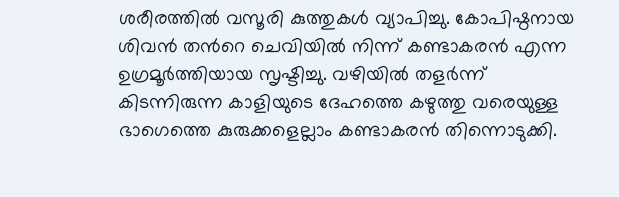ശരീരത്തിൽ വസൂരി കുത്തുകൾ വ്യാപിച്ചു. കോപിഷ്ഠനായ ശിവൻ തൻറെ ചെവിയിൽ നിന്ന് കണ്ടാകരൻ എന്ന ഉഗ്രമൂർത്തിയായ സൃഷ്ടിച്ചു. വഴിയിൽ തളർന്ന് കിടന്നിരുന്ന കാളിയുടെ ദേഹത്തെ കഴുത്തു വരെയുള്ള ഭാഗെത്തെ കുരുക്കളെല്ലാം കണ്ടാകരൻ തിന്നൊടുക്കി.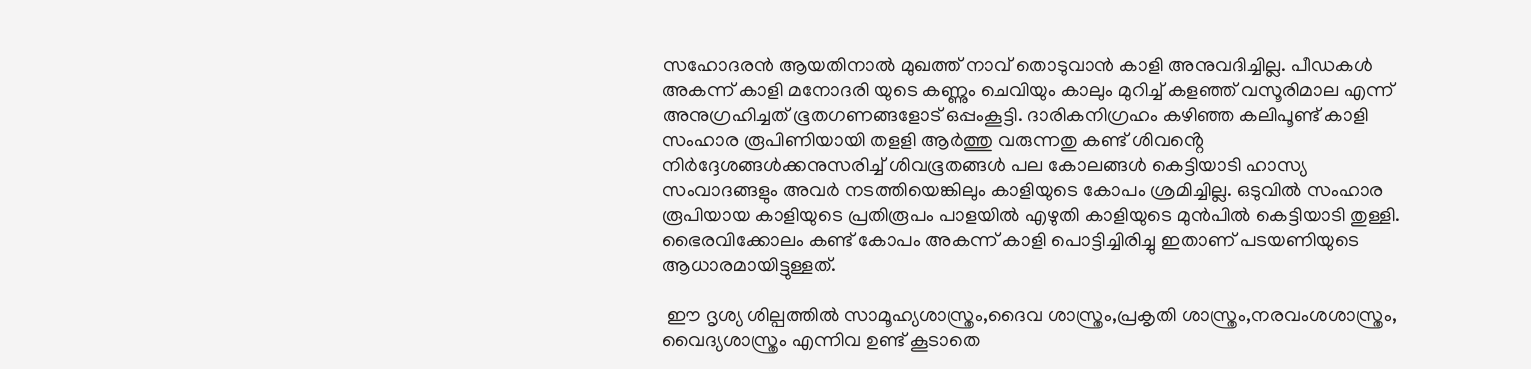സഹോദരൻ ആയതിനാൽ മുഖത്ത് നാവ് തൊടുവാൻ കാളി അനുവദിച്ചില്ല. പീഡകൾ അകന്ന് കാളി മനോദരി യുടെ കണ്ണും ചെവിയും കാലും മുറിച്ച് കളഞ്ഞ് വസൂരിമാല എന്ന് അനുഗ്രഹിച്ചത് ഭൂതഗണങ്ങളോട് ഒപ്പംകൂട്ടി. ദാരികനിഗ്രഹം കഴിഞ്ഞ കലിപൂണ്ട് കാളി സംഹാര രൂപിണിയായി തളളി ആർത്തു വരുന്നതു കണ്ട് ശിവൻ്റെ നിർദ്ദേശങ്ങൾക്കനുസരിച്ച് ശിവഭൂതങ്ങൾ പല കോലങ്ങൾ കെട്ടിയാടി ഹാസ്യ സംവാദങ്ങളും അവർ നടത്തിയെങ്കിലും കാളിയുടെ കോപം ശ്രമിച്ചില്ല. ഒടുവിൽ സംഹാര രൂപിയായ കാളിയുടെ പ്രതിരൂപം പാളയിൽ എഴുതി കാളിയുടെ മുൻപിൽ കെട്ടിയാടി തുള്ളി. ഭൈരവിക്കോലം കണ്ട് കോപം അകന്ന് കാളി പൊട്ടിച്ചിരിച്ചു ഇതാണ് പടയണിയുടെ ആധാരമായിട്ടുള്ളത്.

 ഈ ദൃശ്യ ശില്പത്തിൽ സാമൂഹ്യശാസ്ത്രം,ദൈവ ശാസ്ത്രം,പ്രകൃതി ശാസ്ത്രം,നരവംശശാസ്ത്രം, വൈദ്യശാസ്ത്രം എന്നിവ ഉണ്ട് കൂടാതെ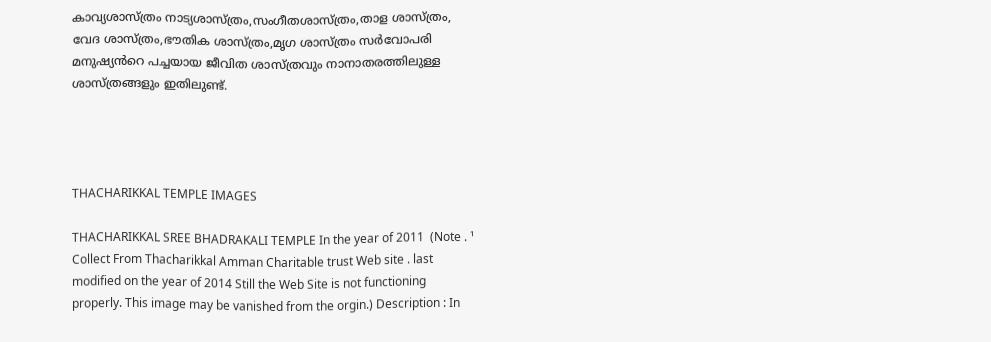കാവ്യശാസ്ത്രം നാട്യശാസ്ത്രം,സംഗീതശാസ്ത്രം,താള ശാസ്ത്രം, വേദ ശാസ്ത്രം,ഭൗതിക ശാസ്ത്രം,മൃഗ ശാസ്ത്രം സർവോപരി മനുഷ്യൻറെ പച്ചയായ ജീവിത ശാസ്ത്രവും നാനാതരത്തിലുള്ള ശാസ്ത്രങ്ങളും ഇതിലുണ്ട്.




THACHARIKKAL TEMPLE IMAGES

THACHARIKKAL SREE BHADRAKALI TEMPLE In the year of 2011  (Note . ¹ Collect From Thacharikkal Amman Charitable trust Web site . last modified on the year of 2014 Still the Web Site is not functioning properly. This image may be vanished from the orgin.) Description : In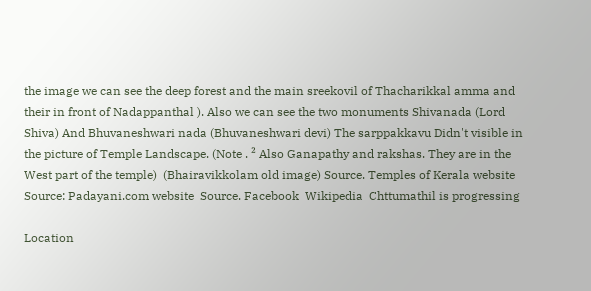the image we can see the deep forest and the main sreekovil of Thacharikkal amma and their in front of Nadappanthal ). Also we can see the two monuments Shivanada (Lord Shiva) And Bhuvaneshwari nada (Bhuvaneshwari devi) The sarppakkavu Didn't visible in the picture of Temple Landscape. (Note . ² Also Ganapathy and rakshas. They are in the West part of the temple)  (Bhairavikkolam old image) Source. Temples of Kerala website  Source: Padayani.com website  Source. Facebook  Wikipedia  Chttumathil is progressing

Location